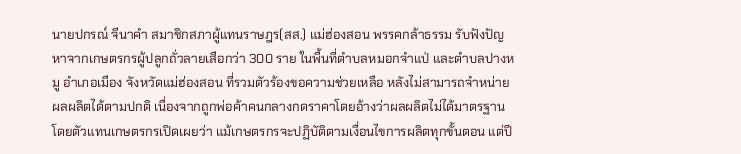นายปกรณ์ จีนาคำ สมาชิกสภาผู้แทนราษฎร(สส.) แม่ฮ่องสอน พรรคกล้าธรรม รับฟังปัญหาจากเกษตรกรผู้ปลูกถั่วลายเสือกว่า 300 ราย ในพื้นที่ตำบลหมอกจำแป่ และตำบลปางหมู อำเภอเมือง จังหวัดแม่ฮ่องสอน ที่รวมตัวร้องขอความช่วยเหลือ หลังไม่สามารถจำหน่ายผลผลิตได้ตามปกติ เนื่องจากถูกพ่อค้าคนกลางกดราคาโดยอ้างว่าผลผลิตไม่ได้มาตรฐาน โดยตัวแทนเกษตรกรเปิดเผยว่า แม้เกษตรกรจะปฏิบัติตามเงื่อนไขการผลิตทุกขั้นตอน แต่ปี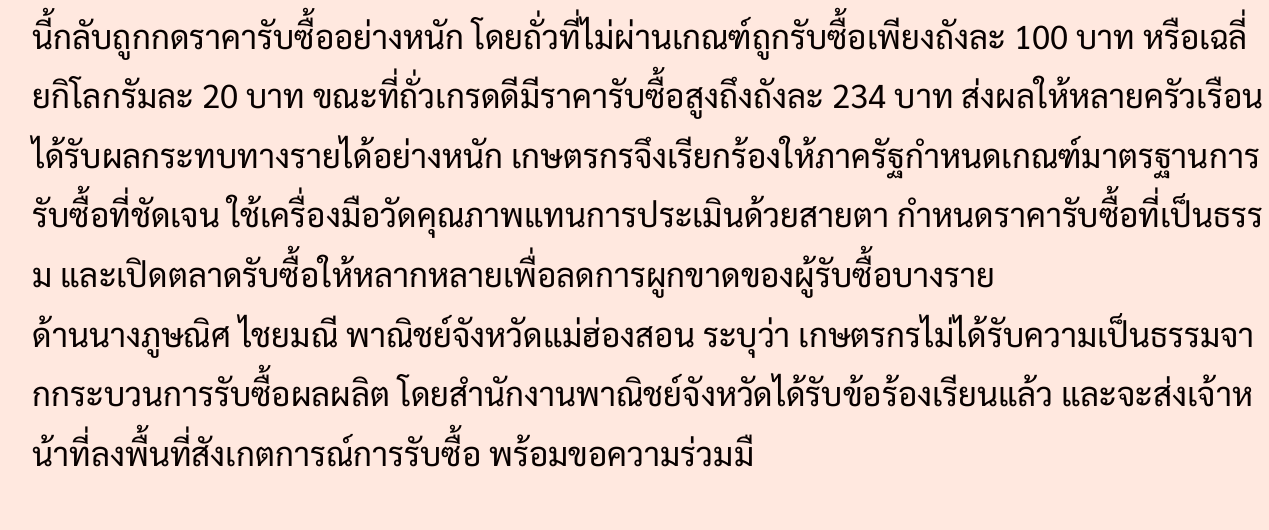นี้กลับถูกกดราคารับซื้ออย่างหนัก โดยถั่วที่ไม่ผ่านเกณฑ์ถูกรับซื้อเพียงถังละ 100 บาท หรือเฉลี่ยกิโลกรัมละ 20 บาท ขณะที่ถั่วเกรดดีมีราคารับซื้อสูงถึงถังละ 234 บาท ส่งผลให้หลายครัวเรือนได้รับผลกระทบทางรายได้อย่างหนัก เกษตรกรจึงเรียกร้องให้ภาครัฐกำหนดเกณฑ์มาตรฐานการรับซื้อที่ชัดเจน ใช้เครื่องมือวัดคุณภาพแทนการประเมินด้วยสายตา กำหนดราคารับซื้อที่เป็นธรรม และเปิดตลาดรับซื้อให้หลากหลายเพื่อลดการผูกขาดของผู้รับซื้อบางราย
ด้านนางภูษณิศ ไชยมณี พาณิชย์จังหวัดแม่ฮ่องสอน ระบุว่า เกษตรกรไม่ได้รับความเป็นธรรมจากกระบวนการรับซื้อผลผลิต โดยสำนักงานพาณิชย์จังหวัดได้รับข้อร้องเรียนแล้ว และจะส่งเจ้าหน้าที่ลงพื้นที่สังเกตการณ์การรับซื้อ พร้อมขอความร่วมมื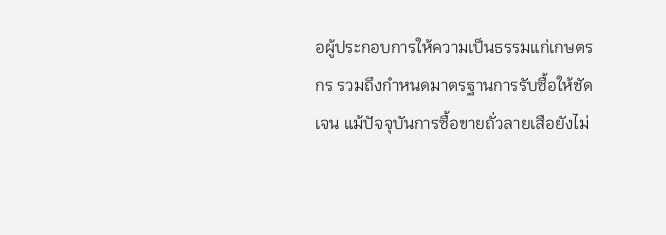อผู้ประกอบการให้ความเป็นธรรมแก่เกษตรกร รวมถึงกำหนดมาตรฐานการรับซื้อให้ชัดเจน แม้ปัจจุบันการซื้อขายถั่วลายเสือยังไม่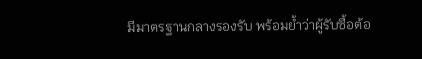มีมาตรฐานกลางรองรับ พร้อมย้ำว่าผู้รับซื้อต้อ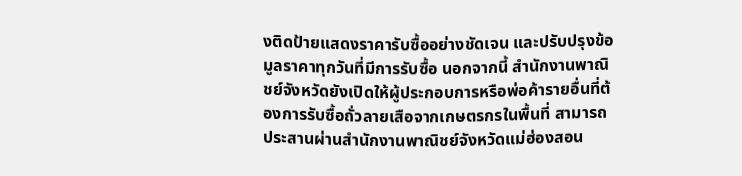งติดป้ายแสดงราคารับซื้ออย่างชัดเจน และปรับปรุงข้อมูลราคาทุกวันที่มีการรับซื้อ นอกจากนี้ สำนักงานพาณิชย์จังหวัดยังเปิดให้ผู้ประกอบการหรือพ่อค้ารายอื่นที่ต้องการรับซื้อถั่วลายเสือจากเกษตรกรในพื้นที่ สามารถประสานผ่านสำนักงานพาณิชย์จังหวัดแม่ฮ่องสอน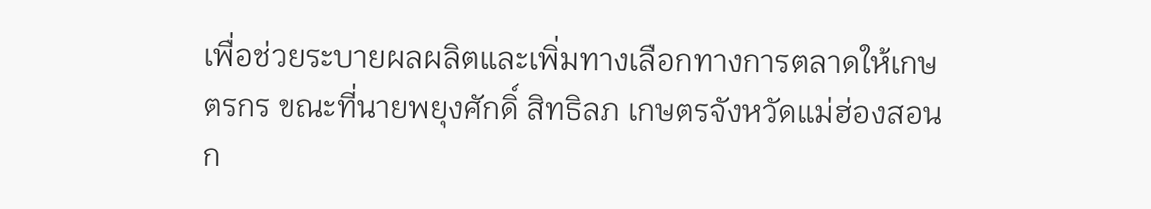เพื่อช่วยระบายผลผลิตและเพิ่มทางเลือกทางการตลาดให้เกษตรกร ขณะที่นายพยุงศักดิ์ สิทธิลภ เกษตรจังหวัดแม่ฮ่องสอน ก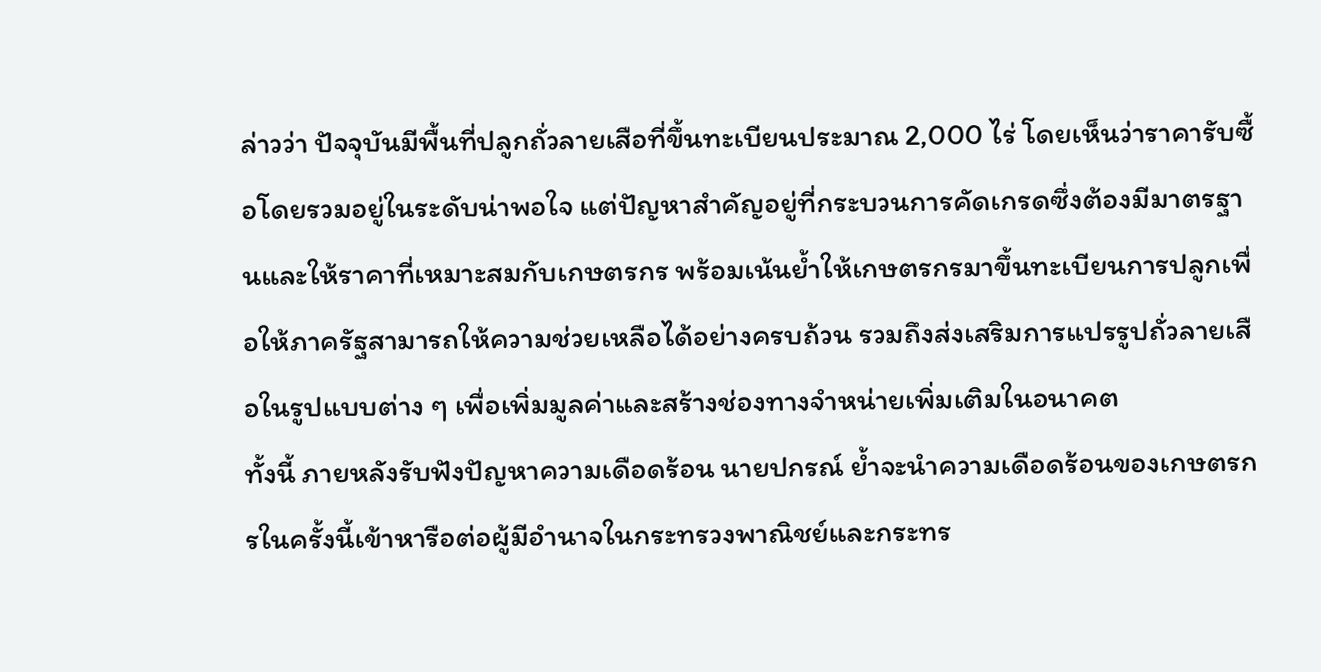ล่าวว่า ปัจจุบันมีพื้นที่ปลูกถั่วลายเสือที่ขึ้นทะเบียนประมาณ 2,000 ไร่ โดยเห็นว่าราคารับซื้อโดยรวมอยู่ในระดับน่าพอใจ แต่ปัญหาสำคัญอยู่ที่กระบวนการคัดเกรดซึ่งต้องมีมาตรฐานและให้ราคาที่เหมาะสมกับเกษตรกร พร้อมเน้นย้ำให้เกษตรกรมาขึ้นทะเบียนการปลูกเพื่อให้ภาครัฐสามารถให้ความช่วยเหลือได้อย่างครบถ้วน รวมถึงส่งเสริมการแปรรูปถั่วลายเสือในรูปแบบต่าง ๆ เพื่อเพิ่มมูลค่าและสร้างช่องทางจำหน่ายเพิ่มเติมในอนาคต
ทั้งนี้ ภายหลังรับฟังปัญหาความเดือดร้อน นายปกรณ์ ย้ำจะนำความเดือดร้อนของเกษตรกรในครั้งนี้เข้าหารือต่อผู้มีอำนาจในกระทรวงพาณิชย์และกระทร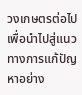วงเกษตรต่อไป เพื่อนำไปสู่แนวทางการแก้ปัญหาอย่าง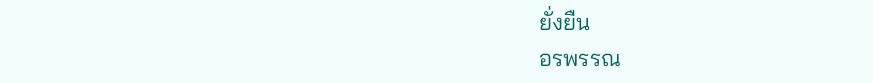ยั่งยืน
อรพรรณ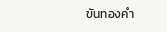ขันทองคำ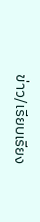ข่าว/เรียบเรียง